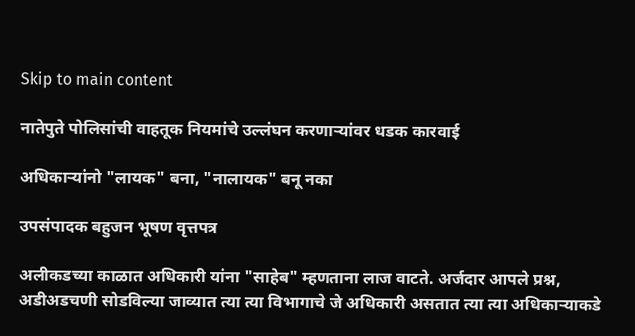Skip to main content

नातेपुते पोलिसांची वाहतूक नियमांचे उल्लंघन करणाऱ्यांवर धडक कारवाई

अधिकार्‍यांनो "लायक" बना, "नालायक" बनू नका

उपसंपादक बहुजन भूषण वृत्तपत्र

अलीकडच्या काळात अधिकारी यांना "साहेब" म्हणताना लाज वाटते. अर्जदार आपले प्रश्न, अडीअडचणी सोडविल्या जाव्यात त्या त्या विभागाचे जे अधिकारी असतात त्या त्या अधिकार्‍याकडे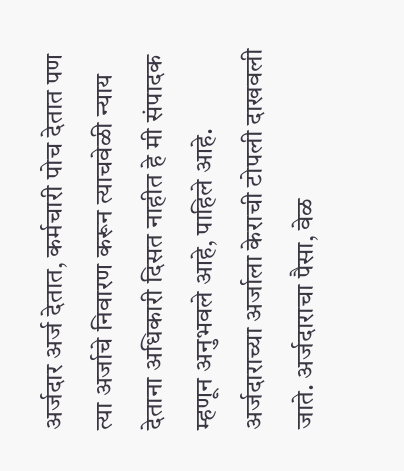अर्जदार अर्ज देतात, कर्मचारी पोच देतात पण त्या अर्जाचे निवारण करून त्याचवेळी न्याय देताना अधिकारी दिसत नाहीत हे मी संपादक म्हणून अनुभवले आहे, पाहिले आहे. अर्जदाराच्या अर्जाला केराची टोपली दाखवली जाते. अर्जदाराचा पैसा, वेळ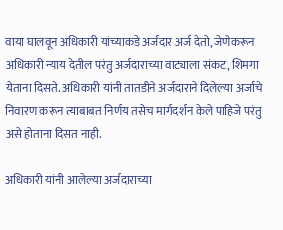वाया घालवून अधिकारी यांच्याकडे अर्जदार अर्ज देतो, जेणेकरून अधिकारी न्याय देतील परंतु अर्जदाराच्या वाट्याला संकट, शिमगा येताना दिसते. अधिकारी यांनी तातडीने अर्जदाराने दिलेल्या अर्जाचे निवारण करून त्याबाबत निर्णय तसेच मार्गदर्शन केले पाहिजे परंतु असे होताना दिसत नाही.

अधिकारी यांनी आलेल्या अर्जदाराच्या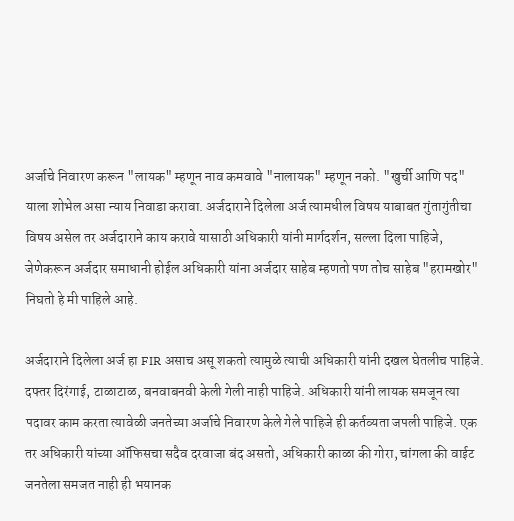अर्जाचे निवारण करून "लायक" म्हणून नाव कमवावे "नालायक" म्हणून नको. "खुर्ची आणि पद" याला शोभेल असा न्याय निवाडा करावा. अर्जदाराने दिलेला अर्ज त्यामधील विषय याबाबत गुंतागुंतीचा विषय असेल तर अर्जदाराने काय करावे यासाठी अधिकारी यांनी मार्गदर्शन, सल्ला दिला पाहिजे, जेणेकरून अर्जदार समाधानी होईल अधिकारी यांना अर्जदार साहेब म्हणतो पण तोच साहेब "हरामखोर" निघतो हे मी पाहिले आहे.

अर्जदाराने दिलेला अर्ज हा FIR असाच असू शकतो त्यामुळे त्याची अधिकारी यांनी दखल घेतलीच पाहिजे. दफ्तर दिरंगाई, टाळाटाळ, बनवाबनवी केली गेली नाही पाहिजे. अधिकारी यांनी लायक समजून त्या पदावर काम करता त्यावेळी जनतेच्या अर्जाचे निवारण केले गेले पाहिजे ही कर्तव्यता जपली पाहिजे. एक तर अधिकारी यांच्या ऑफिसचा सदैव दरवाजा बंद असतो, अधिकारी काळा की गोरा, चांगला की वाईट जनतेला समजत नाही ही भयानक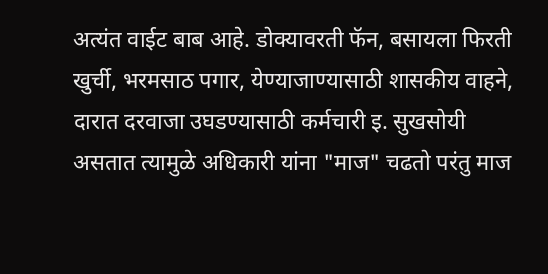अत्यंत वाईट बाब आहे. डोक्यावरती फॅन, बसायला फिरती खुर्ची, भरमसाठ पगार, येण्याजाण्यासाठी शासकीय वाहने, दारात दरवाजा उघडण्यासाठी कर्मचारी इ. सुखसोयी असतात त्यामुळे अधिकारी यांना "माज" चढतो परंतु माज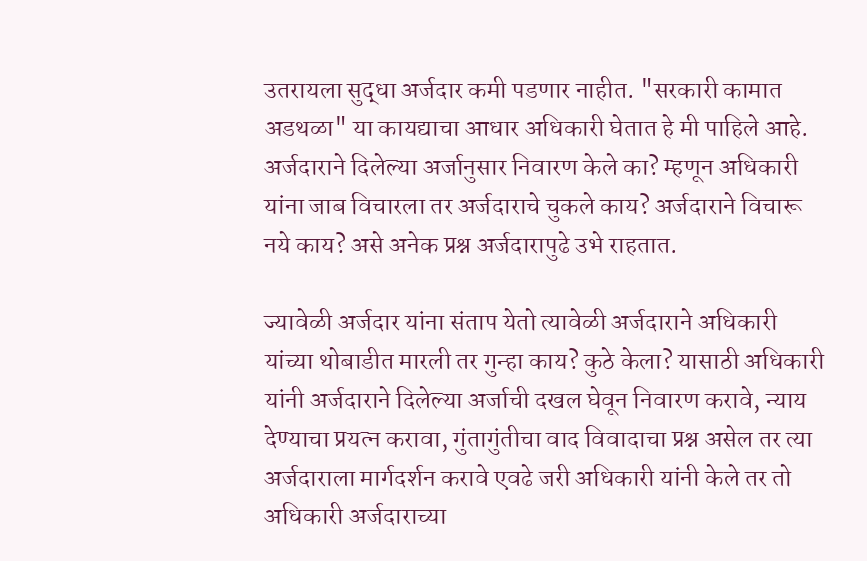उतरायला सुद्धा अर्जदार कमी पडणार नाहीत. "सरकारी कामात अडथळा" या कायद्याचा आधार अधिकारी घेतात हे मी पाहिले आहे. अर्जदाराने दिलेल्या अर्जानुसार निवारण केले का? म्हणून अधिकारी यांना जाब विचारला तर अर्जदाराचे चुकले काय? अर्जदाराने विचारू नये काय? असे अनेक प्रश्न अर्जदारापुढे उभे राहतात.

ज्यावेळी अर्जदार यांना संताप येतो त्यावेळी अर्जदाराने अधिकारी यांच्या थोबाडीत मारली तर गुन्हा काय? कुठे केला? यासाठी अधिकारी यांनी अर्जदाराने दिलेल्या अर्जाची दखल घेवून निवारण करावे, न्याय देण्याचा प्रयत्न करावा, गुंतागुंतीचा वाद विवादाचा प्रश्न असेल तर त्या अर्जदाराला मार्गदर्शन करावे एवढे जरी अधिकारी यांनी केले तर तो अधिकारी अर्जदाराच्या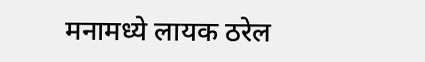मनामध्ये लायक ठरेल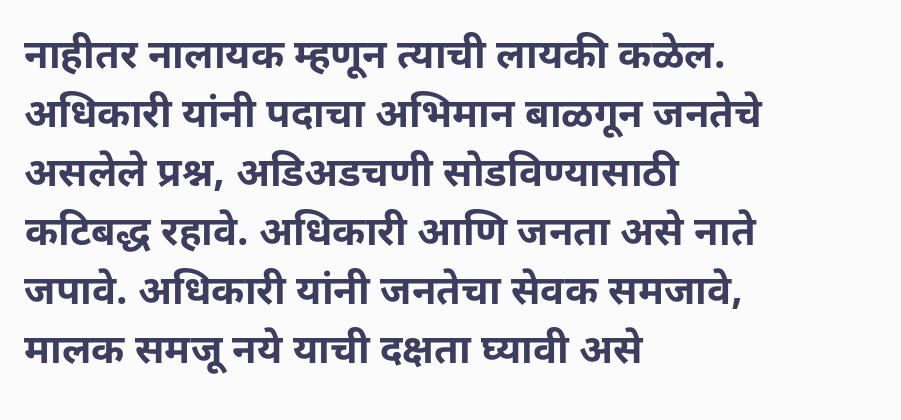नाहीतर नालायक म्हणून त्याची लायकी कळेल. अधिकारी यांनी पदाचा अभिमान बाळगून जनतेचे असलेले प्रश्न, अडिअडचणी सोडविण्यासाठी कटिबद्ध रहावे. अधिकारी आणि जनता असे नाते जपावे. अधिकारी यांनी जनतेचा सेवक समजावे, मालक समजू नये याची दक्षता घ्यावी असे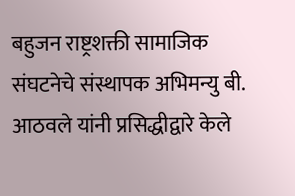बहुजन राष्ट्रशक्ती सामाजिक संघटनेचे संस्थापक अभिमन्यु बी. आठवले यांनी प्रसिद्धीद्वारे केले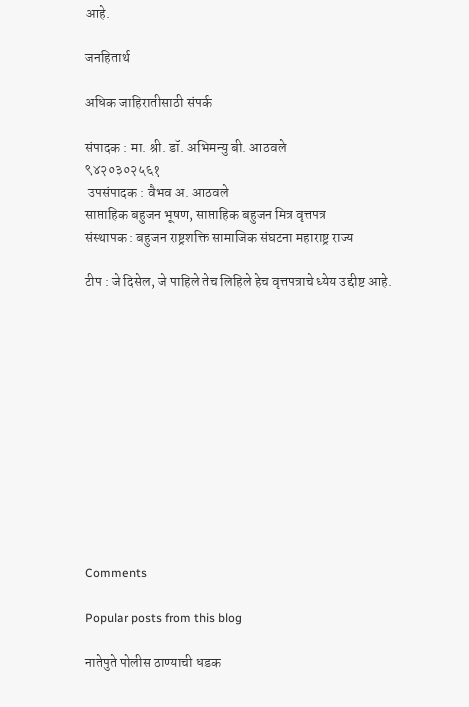आहे.

जनहितार्थ

अधिक जाहिरातीसाठी संपर्क

संपादक : मा. श्री. डॉ. अभिमन्यु बी. आठवले
९४२०३०२५६१
 उपसंपादक : वैभव अ. आठवले
साप्ताहिक बहुजन भूषण, साप्ताहिक बहुजन मित्र वृत्तपत्र
संस्थापक : बहुजन राष्ट्रशक्ति सामाजिक संघटना महाराष्ट्र राज्य

टीप : जे दिसेल, जे पाहिले तेच लिहिले हेच वृत्तपत्राचे ध्येय उद्दीष्ट आहे.












Comments

Popular posts from this blog

नातेपुते पोलीस ठाण्याची धडक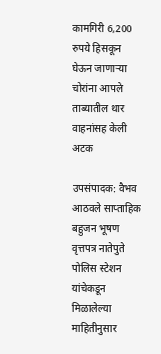कामगिरी 6,200 रुपये हिसकून घेऊन जाणाऱ्या चोरांना आपले ताब्यातील थार वाहनांसह केली अटक

उपसंपादक: वैभव आठवले साप्ताहिक बहुजन भूषण वृत्तपत्र नातेपुते पोलिस स्टेशन यांचेकडून मिळालेल्या माहितीनुसार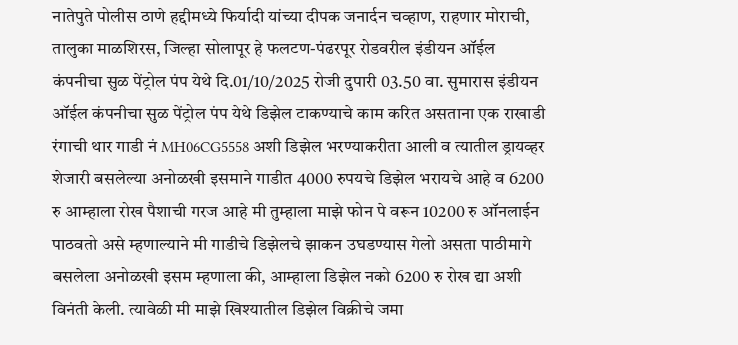नातेपुते पोलीस ठाणे हद्दीमध्ये फिर्यादी यांच्या दीपक जनार्दन चव्हाण, राहणार मोराची, तालुका माळशिरस, जिल्हा सोलापूर हे फलटण-पंढरपूर रोडवरील इंडीयन ऑईल कंपनीचा सुळ पेंट्रोल पंप येथे दि.01/10/2025 रोजी दुपारी 03.50 वा. सुमारास इंडीयन ऑईल कंपनीचा सुळ पेंट्रोल पंप येथे डिझेल टाकण्याचे काम करित असताना एक राखाडी रंगाची थार गाडी नं MH06CG5558 अशी डिझेल भरण्याकरीता आली व त्यातील ड्रायव्हर शेजारी बसलेल्या अनोळखी इसमाने गाडीत 4000 रुपयचे डिझेल भरायचे आहे व 6200 रु आम्हाला रोख पैशाची गरज आहे मी तुम्हाला माझे फोन पे वरून 10200 रु ऑनलाईन पाठवतो असे म्हणाल्याने मी गाडीचे डिझेलचे झाकन उघडण्यास गेलो असता पाठीमागे बसलेला अनोळखी इसम म्हणाला की, आम्हाला डिझेल नको 6200 रु रोख द्या अशी विनंती केली. त्यावेळी मी माझे खिश्यातील डिझेल विक्रीचे जमा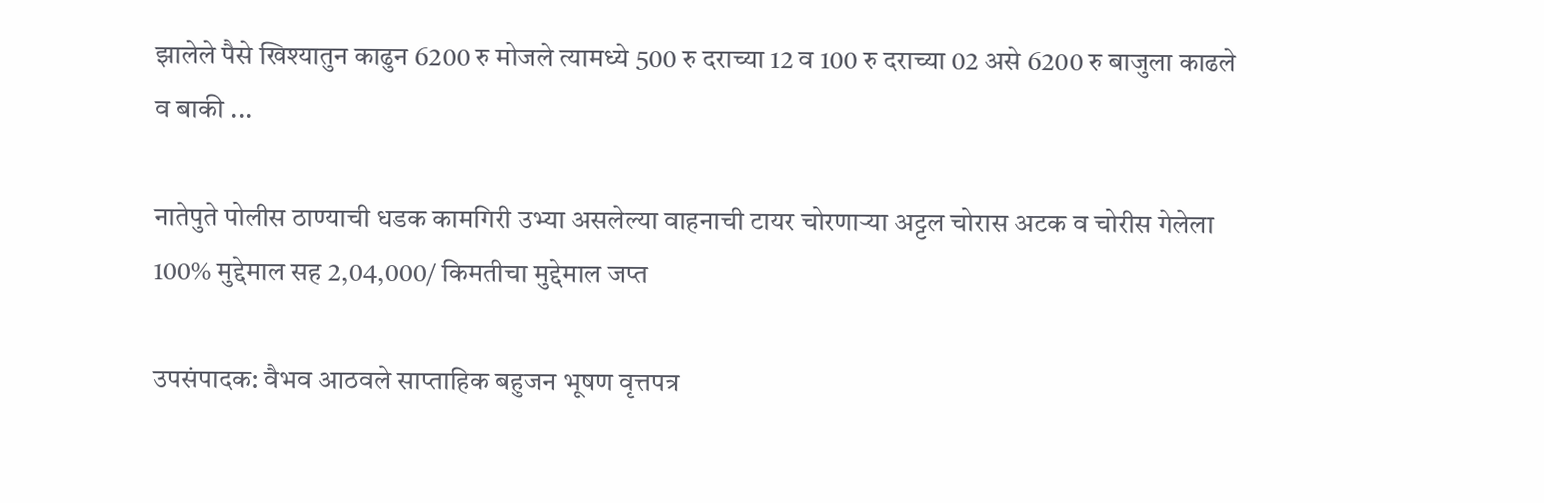झालेले पैसे खिश्यातुन काढुन 6200 रु मोजले त्यामध्ये 500 रु दराच्या 12 व 100 रु दराच्या 02 असे 6200 रु बाजुला काढले व बाकी ...

नातेपुते पोलीस ठाण्याची धडक कामगिरी उभ्या असलेल्या वाहनाची टायर चोरणाऱ्या अट्टल चोरास अटक व चोरीस गेलेला 100% मुद्देमाल सह 2,04,000/ किमतीचा मुद्देमाल जप्त

उपसंपादक: वैभव आठवले साप्ताहिक बहुजन भूषण वृत्तपत्र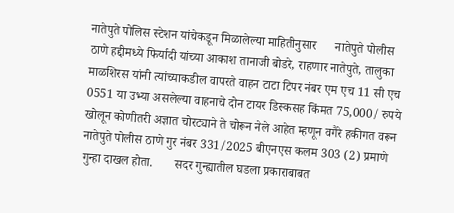नातेपुते पोलिस स्टेशन यांचेकडून मिळालेल्या माहितीनुसार      नातेपुते पोलीस ठाणे हद्दीमध्ये फिर्यादी यांच्या आकाश तानाजी बोडरे, राहणार नातेपुते, तालुका माळशिरस यांनी त्यांच्याकडील वापरते वाहन टाटा टिपर नंबर एम एच 11 सी एच 0551 या उभ्या असलेल्या वाहनाचे दोन टायर डिस्कसह किंमत 75,000/ रुपये खोलून कोणीतरी अज्ञात चोरट्याने ते चोरून नेले आहेत म्हणून वगैरे हकीगत वरून नातेपुते पोलीस ठाणे गुर नंबर 331/2025 बीएनएस कलम 303 (2) प्रमाणे गुन्हा दाखल होता.       सदर गुन्ह्यातील घडला प्रकाराबाबत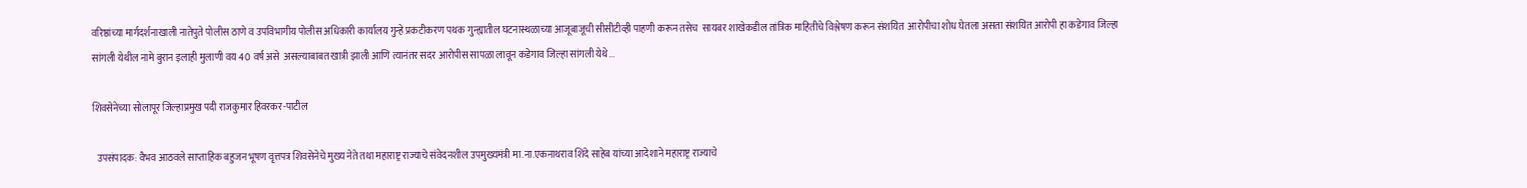वरिष्ठांच्या मार्गदर्शनाखाली नातेपुते पोलीस ठाणे व उपविभागीय पोलीस अधिकारी कार्यालय गुन्हे प्रकटीकरण पथक गुन्ह्यातील घटनास्थळाच्या आजूबाजूची सीसीटीव्ही पाहणी करून तसेच  सायबर शाखेकडील तांत्रिक माहितीचे विश्लेषण करून संशयित  आरोपीचा शोध घेतला असता संशयित आरोपी हा कडेगाव जिल्हा सांगली येथील नामे बुरान इलाही मुलाणी वय 40 वर्ष असे  असल्याबाबत खात्री झाली आणि त्यानंतर सदर आरोपीस सापळा लावून कडेगाव जिल्हा सांगली येथे...

शिवसेनेच्या सोलापूर जिल्हाप्रमुख पदी राजकुमार हिवरकर-पाटील

  उपसंपादक: वैभव आठवले साप्ताहिक बहुजन भूषण वृत्तपत्र शिवसेनेचे मुख्य नेते तथा महाराष्ट्र राज्याचे संवेदनशील उपमुख्यमंत्री मा.ना.एकनाथराव शिंदे साहेब यांच्या आदेशाने महाराष्ट्र राज्याचे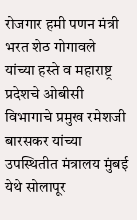रोजगार हमी पणन मंत्री भरत शेठ गोगावले यांच्या हस्ते व महाराष्ट्र प्रदेशचे ओबीसी विभागाचे प्रमुख रमेशजी बारसकर यांच्या उपस्थितीत मंत्रालय मुंबई येथे सोलापूर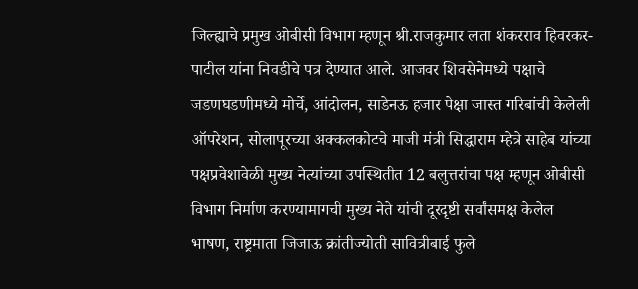जिल्ह्याचे प्रमुख ओबीसी विभाग म्हणून श्री.राजकुमार लता शंकरराव हिवरकर-पाटील यांना निवडीचे पत्र देण्यात आले. आजवर शिवसेनेमध्ये पक्षाचे जडणघडणीमध्ये मोर्चे, आंदोलन, साडेनऊ हजार पेक्षा जास्त गरिबांची केलेली ऑपरेशन, सोलापूरच्या अक्कलकोटचे माजी मंत्री सिद्धाराम म्हेत्रे साहेब यांच्या पक्षप्रवेशावेळी मुख्य नेत्यांच्या उपस्थितीत 12 बलुत्तरांचा पक्ष म्हणून ओबीसी विभाग निर्माण करण्यामागची मुख्य नेते यांची दूरदृष्टी सर्वांसमक्ष केलेल भाषण, राष्ट्रमाता जिजाऊ क्रांतीज्योती सावित्रीबाई फुले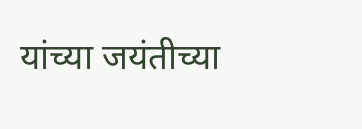यांच्या जयंतीच्या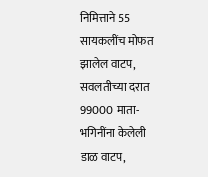निमित्ताने 55 सायकलींच मोफत झालेल वाटप,  सवलतीच्या दरात  99000 माता-भगिनींना केलेली डाळ वाटप,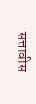सत्तावीस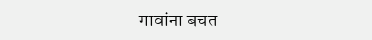गावांना बचत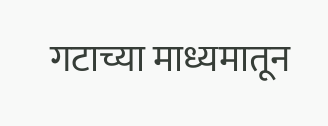गटाच्या माध्यमातून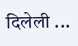दिलेली ...